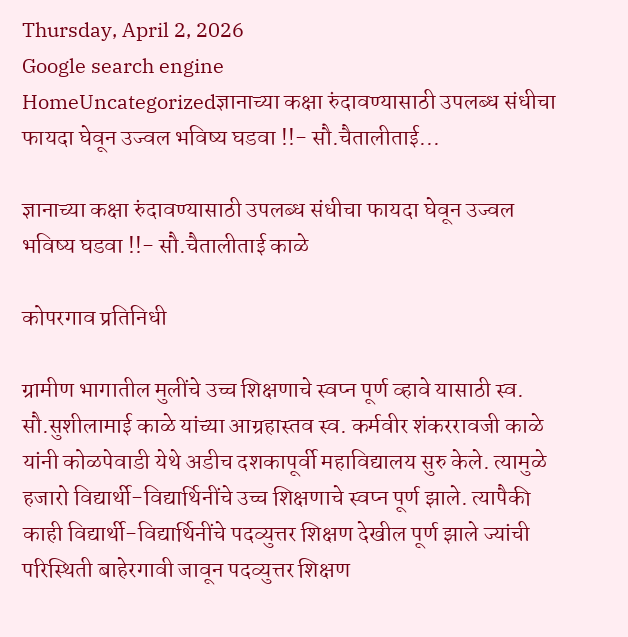Thursday, April 2, 2026
Google search engine
HomeUncategorizedज्ञानाच्या कक्षा रुंदावण्यासाठी उपलब्ध संधीचा फायदा घेवून उज्वल भविष्य घडवा !!- सौ.चैतालीताई...

ज्ञानाच्या कक्षा रुंदावण्यासाठी उपलब्ध संधीचा फायदा घेवून उज्वल भविष्य घडवा !!- सौ.चैतालीताई काळे

कोपरगाव प्रतिनिधी

ग्रामीण भागातील मुलींचे उच्च शिक्षणाचे स्वप्न पूर्ण व्हावे यासाठी स्व. सौ.सुशीलामाई काळे यांच्या आग्रहास्तव स्व. कर्मवीर शंकररावजी काळे यांनी कोळपेवाडी येथे अडीच दशकापूर्वी महाविद्यालय सुरु केले. त्यामुळे हजारो विद्यार्थी-विद्यार्थिनींचे उच्च शिक्षणाचे स्वप्न पूर्ण झाले. त्यापैकी काही विद्यार्थी-विद्यार्थिनींचे पदव्युत्तर शिक्षण देखील पूर्ण झाले ज्यांची परिस्थिती बाहेरगावी जावून पदव्युत्तर शिक्षण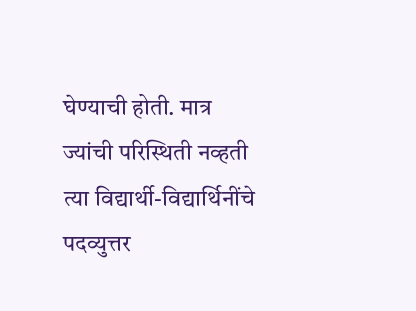घेण्याची होती. मात्र ज्यांची परिस्थिती नव्हती त्या विद्यार्थी-विद्यार्थिनींचे पदव्युत्तर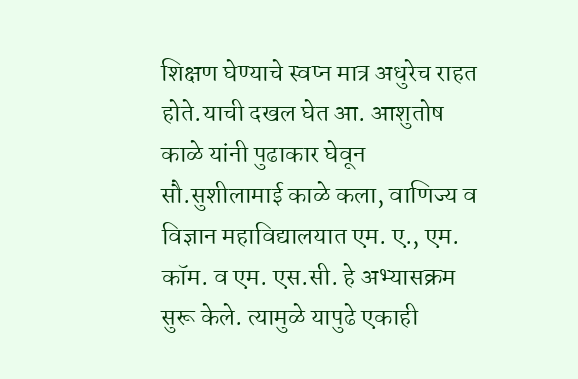शिक्षण घेण्याचे स्वप्न मात्र अधुरेच राहत होते.याची दखल घेत आ. आशुतोष काळे यांनी पुढाकार घेवून सौ.सुशीलामाई काळे कला, वाणिज्य व विज्ञान महाविद्यालयात एम. ए., एम. कॉम. व एम. एस.सी. हे अभ्यासक्रम सुरू केले. त्यामुळे यापुढे एकाही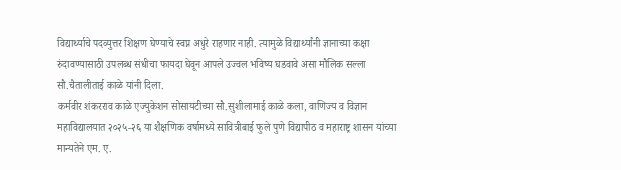विद्यार्थ्याचे पदव्युत्तर शिक्षण घेण्याचे स्वप्न अधुरे राहणार नाही. त्यामुळे विद्यार्थ्यांनी ज्ञानाच्या कक्षा रुंदावण्यासाठी उपलब्ध संधीचा फायदा घेवून आपले उज्वल भविष्य घडवावे असा मौलिक सल्ला सौ.चैतालीताई काळे यांनी दिला.
कर्मवीर शंकरराव काळे एज्युकेशन सोसायटीच्या सौ.सुशीलामाई काळे कला, वाणिज्य व विज्ञान महाविद्यालयात २०२५-२६ या शैक्षणिक वर्षामध्ये सावित्रीबाई फुले पुणे विद्यापीठ व महाराष्ट्र शासन यांच्या मान्यतेने एम. ए.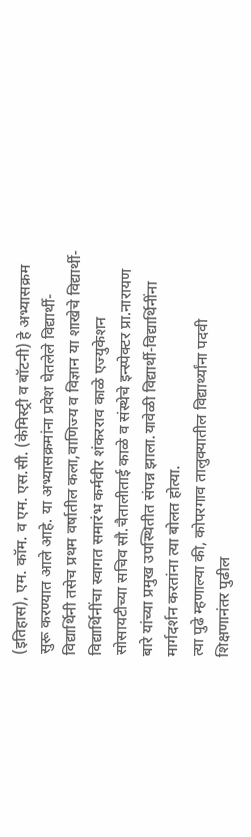(इतिहास), एम. कॉम. व एम. एस.सी. (केमिस्ट्री व बॉटनी) हे अभ्यासक्रम सुरू करण्यात आले आहे. या अभ्यासक्रमांना प्रवेश घेतलेले विद्यार्थी-विद्यार्थिनी तसेच प्रथम वर्षातील कला,वाणिज्य व विज्ञान या शाखेचे विद्यार्थी-विद्यार्थिनींचा स्वागत समारंभ कर्मवीर शंकरराव काळे एज्युकेशन सोसायटीच्या सचिव सौ.चैतालीताई काळे व संस्थेचे इन्स्पेक्टर प्रा.नारायण बारे यांच्या प्रमुख उपस्थितीत संपन्न झाला.यावेळी विद्यार्थी-विद्यार्थिनींना मार्गदर्शन करतांना त्या बोलत होत्या.
त्या पुढे म्हणाल्या की, कोपरगाव तालुक्यातील विद्यार्थ्यांना पदवी शिक्षणानंतर पुढील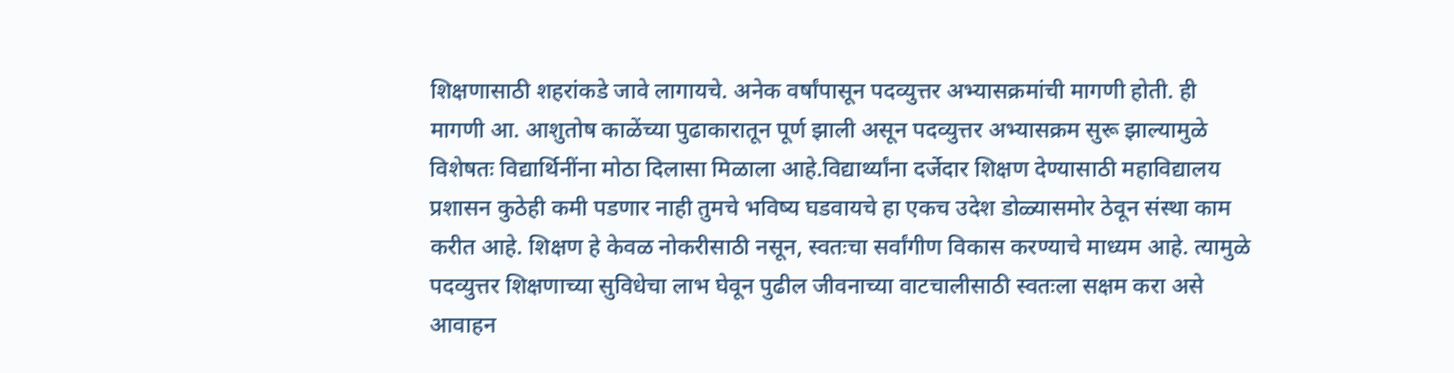शिक्षणासाठी शहरांकडे जावे लागायचे. अनेक वर्षांपासून पदव्युत्तर अभ्यासक्रमांची मागणी होती. ही मागणी आ. आशुतोष काळेंच्या पुढाकारातून पूर्ण झाली असून पदव्युत्तर अभ्यासक्रम सुरू झाल्यामुळे विशेषतः विद्यार्थिनींना मोठा दिलासा मिळाला आहे.विद्यार्थ्यांना दर्जेदार शिक्षण देण्यासाठी महाविद्यालय प्रशासन कुठेही कमी पडणार नाही तुमचे भविष्य घडवायचे हा एकच उदेश डोळ्यासमोर ठेवून संस्था काम करीत आहे. शिक्षण हे केवळ नोकरीसाठी नसून, स्वतःचा सर्वांगीण विकास करण्याचे माध्यम आहे. त्यामुळे पदव्युत्तर शिक्षणाच्या सुविधेचा लाभ घेवून पुढील जीवनाच्या वाटचालीसाठी स्वतःला सक्षम करा असे आवाहन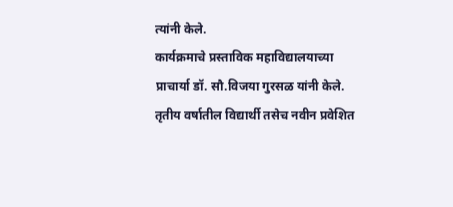त्यांनी केले.
कार्यक्रमाचे प्रस्ताविक महाविद्यालयाच्या प्राचार्या डॉ. सौ.विजया गुरसळ यांनी केले. तृतीय वर्षातील विद्यार्थी तसेच नवीन प्रवेशित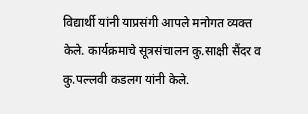विद्यार्थी यांनी याप्रसंगी आपले मनोगत व्यक्त केले. कार्यक्रमाचे सूत्रसंचालन कु.साक्षी सैंदर व कु.पल्लवी कडलग यांनी केले.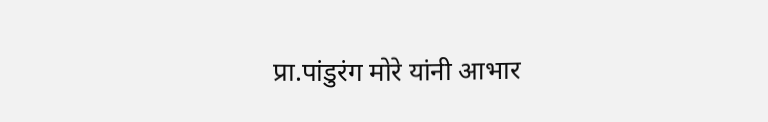प्रा.पांडुरंग मोरे यांनी आभार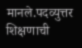मानले.पदव्युत्तर शिक्षणाची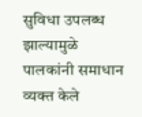सुविधा उपलब्ध झाल्यामुळे पालकांनी समाधान व्यक्त केले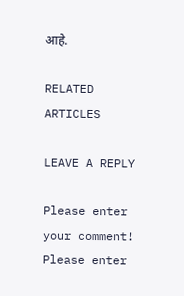आहे.

RELATED ARTICLES

LEAVE A REPLY

Please enter your comment!
Please enter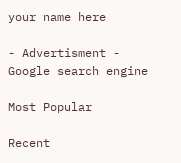your name here

- Advertisment -
Google search engine

Most Popular

Recent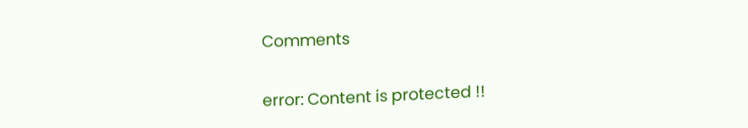Comments

error: Content is protected !!